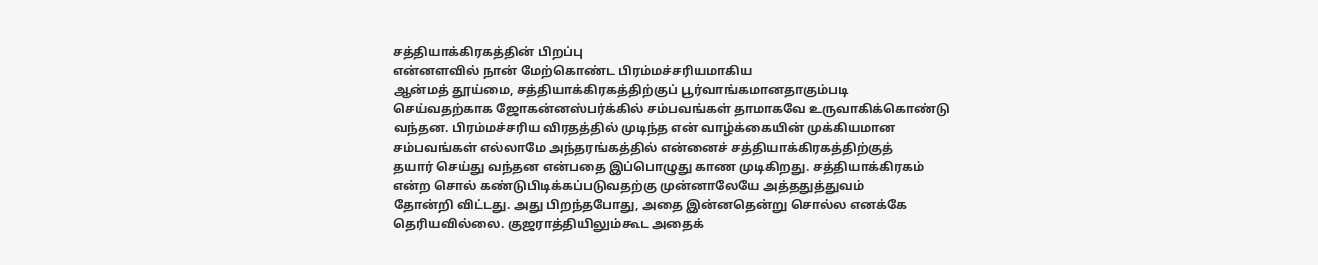சத்தியாக்கிரகத்தின் பிறப்பு
என்னளவில் நான் மேற்கொண்ட பிரம்மச்சரியமாகிய
ஆன்மத் தூய்மை, சத்தியாக்கிரகத்திற்குப் பூர்வாங்கமானதாகும்படி
செய்வதற்காக ஜோகன்னஸ்பர்க்கில் சம்பவங்கள் தாமாகவே உருவாகிக்கொண்டு
வந்தன. பிரம்மச்சரிய விரதத்தில் முடிந்த என் வாழ்க்கையின் முக்கியமான
சம்பவங்கள் எல்லாமே அந்தரங்கத்தில் என்னைச் சத்தியாக்கிரகத்திற்குத்
தயார் செய்து வந்தன என்பதை இப்பொழுது காண முடிகிறது. சத்தியாக்கிரகம்
என்ற சொல் கண்டுபிடிக்கப்படுவதற்கு முன்னாலேயே அத்ததுத்துவம்
தோன்றி விட்டது. அது பிறந்தபோது, அதை இன்னதென்று சொல்ல எனக்கே
தெரியவில்லை. குஜராத்தியிலும்கூட அதைக்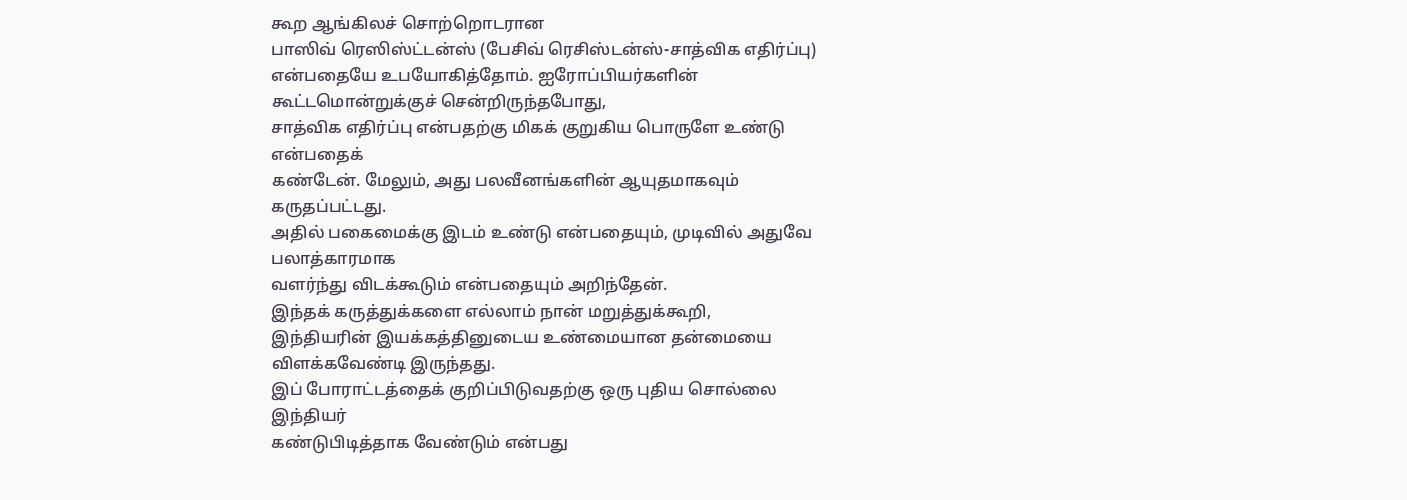கூற ஆங்கிலச் சொற்றொடரான
பாஸிவ் ரெஸிஸ்ட்டன்ஸ் (பேசிவ் ரெசிஸ்டன்ஸ்-சாத்விக எதிர்ப்பு)
என்பதையே உபயோகித்தோம். ஐரோப்பியர்களின் கூட்டமொன்றுக்குச் சென்றிருந்தபோது,
சாத்விக எதிர்ப்பு என்பதற்கு மிகக் குறுகிய பொருளே உண்டு என்பதைக்
கண்டேன். மேலும், அது பலவீனங்களின் ஆயுதமாகவும் கருதப்பட்டது.
அதில் பகைமைக்கு இடம் உண்டு என்பதையும், முடிவில் அதுவே பலாத்காரமாக
வளர்ந்து விடக்கூடும் என்பதையும் அறிந்தேன்.
இந்தக் கருத்துக்களை எல்லாம் நான் மறுத்துக்கூறி,
இந்தியரின் இயக்கத்தினுடைய உண்மையான தன்மையை விளக்கவேண்டி இருந்தது.
இப் போராட்டத்தைக் குறிப்பிடுவதற்கு ஒரு புதிய சொல்லை இந்தியர்
கண்டுபிடித்தாக வேண்டும் என்பது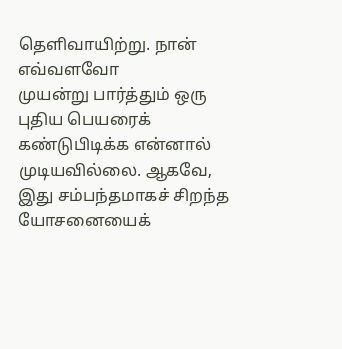தெளிவாயிற்று. நான் எவ்வளவோ
முயன்று பார்த்தும் ஒரு புதிய பெயரைக் கண்டுபிடிக்க என்னால்
முடியவில்லை. ஆகவே, இது சம்பந்தமாகச் சிறந்த யோசனையைக்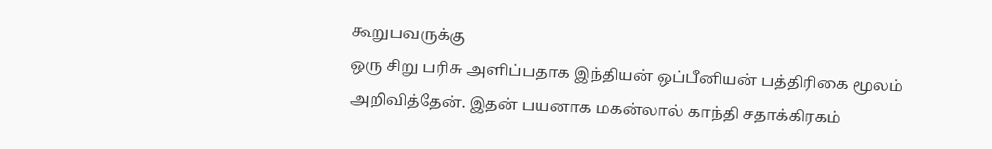கூறுபவருக்கு
ஒரு சிறு பரிசு அளிப்பதாக இந்தியன் ஒப்பீனியன் பத்திரிகை மூலம்
அறிவித்தேன். இதன் பயனாக மகன்லால் காந்தி சதாக்கிரகம்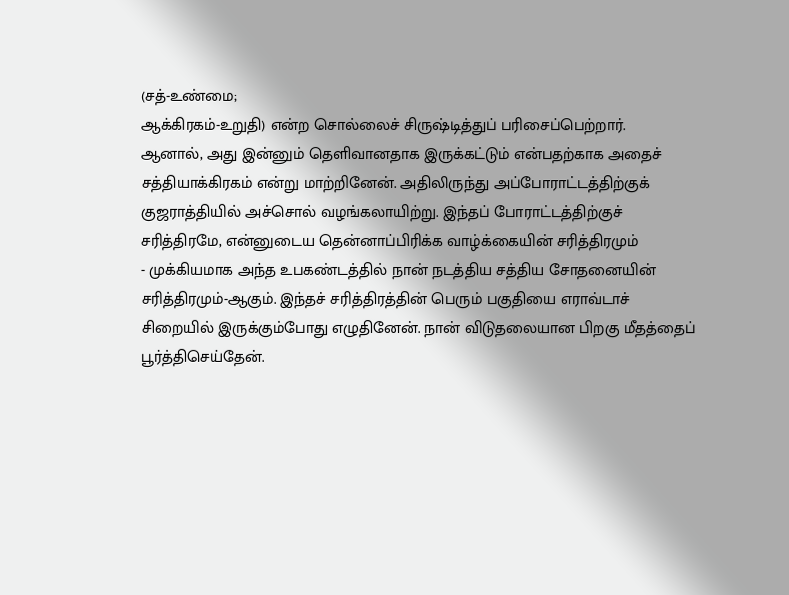(சத்-உண்மை;
ஆக்கிரகம்-உறுதி) என்ற சொல்லைச் சிருஷ்டித்துப் பரிசைப்பெற்றார்.
ஆனால், அது இன்னும் தெளிவானதாக இருக்கட்டும் என்பதற்காக அதைச்
சத்தியாக்கிரகம் என்று மாற்றினேன். அதிலிருந்து அப்போராட்டத்திற்குக்
குஜராத்தியில் அச்சொல் வழங்கலாயிற்று. இந்தப் போராட்டத்திற்குச்
சரித்திரமே, என்னுடைய தென்னாப்பிரிக்க வாழ்க்கையின் சரித்திரமும்
- முக்கியமாக அந்த உபகண்டத்தில் நான் நடத்திய சத்திய சோதனையின்
சரித்திரமும்-ஆகும். இந்தச் சரித்திரத்தின் பெரும் பகுதியை எராவ்டாச்
சிறையில் இருக்கும்போது எழுதினேன். நான் விடுதலையான பிறகு மீதத்தைப்
பூர்த்திசெய்தேன்.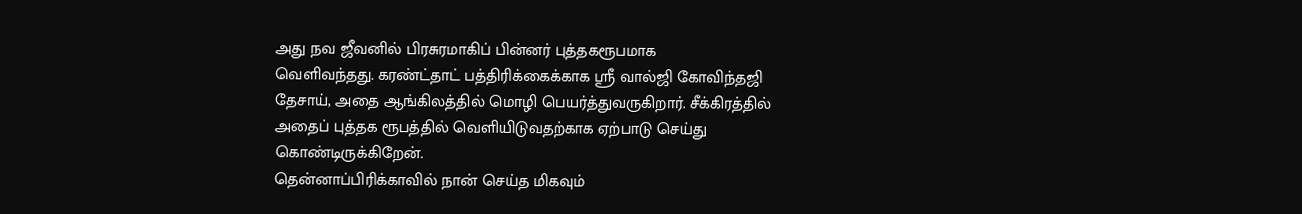அது நவ ஜீவனில் பிரசுரமாகிப் பின்னர் புத்தகரூபமாக
வெளிவந்தது. கரண்ட்தாட் பத்திரிக்கைக்காக ஸ்ரீ வால்ஜி கோவிந்தஜி
தேசாய், அதை ஆங்கிலத்தில் மொழி பெயர்த்துவருகிறார். சீக்கிரத்தில்
அதைப் புத்தக ரூபத்தில் வெளியிடுவதற்காக ஏற்பாடு செய்து கொண்டிருக்கிறேன்.
தென்னாப்பிரிக்காவில் நான் செய்த மிகவும்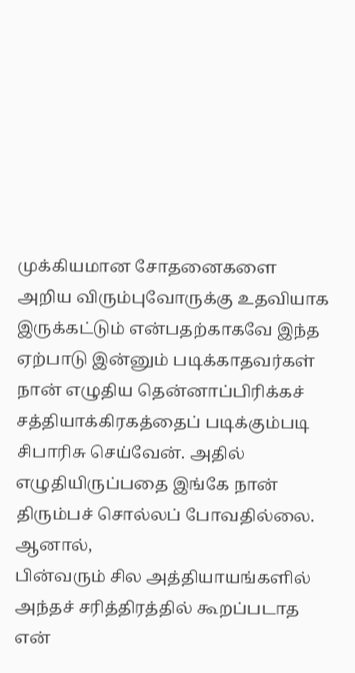முக்கியமான சோதனைகளை
அறிய விரும்புவோருக்கு உதவியாக இருக்கட்டும் என்பதற்காகவே இந்த
ஏற்பாடு இன்னும் படிக்காதவர்கள் நான் எழுதிய தென்னாப்பிரிக்கச்
சத்தியாக்கிரகத்தைப் படிக்கும்படி சிபாரிசு செய்வேன். அதில்
எழுதியிருப்பதை இங்கே நான் திரும்பச் சொல்லப் போவதில்லை. ஆனால்,
பின்வரும் சில அத்தியாயங்களில் அந்தச் சரித்திரத்தில் கூறப்படாத
என்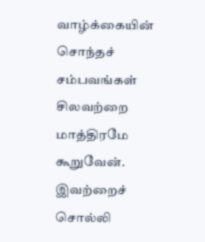வாழ்க்கையின் சொந்தச் சம்பவங்கள் சிலவற்றை மாத்திரமே கூறுவேன்.
இவற்றைச் சொல்லி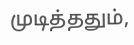முடித்ததும்,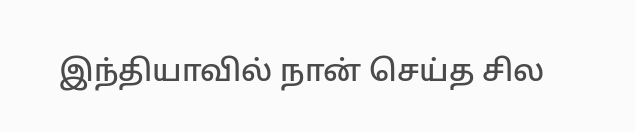இந்தியாவில் நான் செய்த சில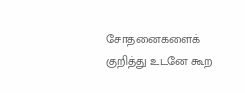சோதனைகளைக்
குறித்து உடனே கூற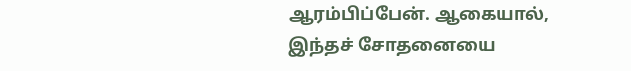ஆரம்பிப்பேன். ஆகையால், இந்தச் சோதனையை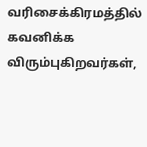வரிசைக்கிரமத்தில்
கவனிக்க விரும்புகிறவர்கள்,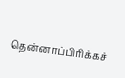தென்னாப்பிரிக்கச்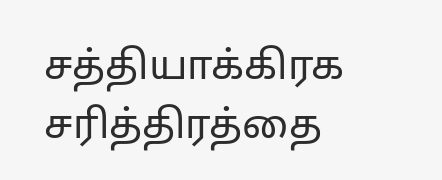சத்தியாக்கிரக
சரித்திரத்தை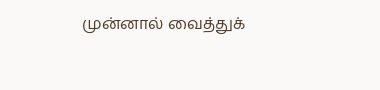முன்னால் வைத்துக்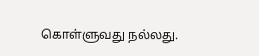கொள்ளுவது நல்லது.